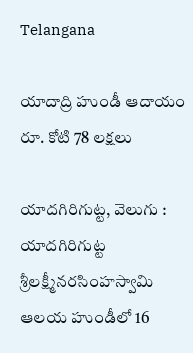Telangana

యాదాద్రి హుండీ ఆదాయం రూ. కోటి 78 లక్షలు

యాదగిరిగుట్ట, వెలుగు : యాదగిరిగుట్ట శ్రీలక్ష్మీనరసింహస్వామి ఆలయ హుండీలో 16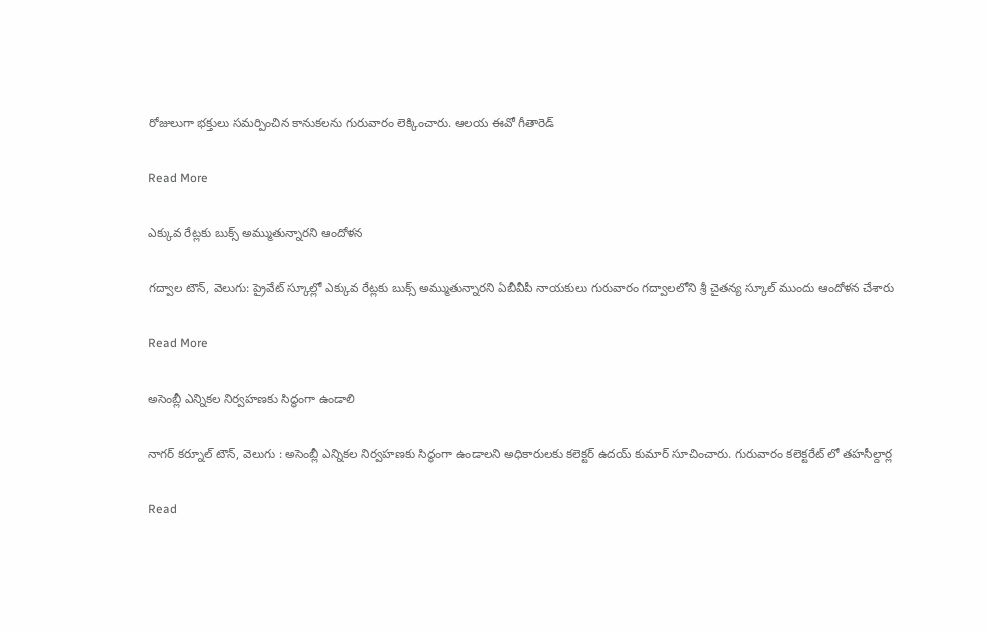రోజులుగా భక్తులు సమర్పించిన కానుకలను గురువారం లెక్కించారు. ఆలయ ఈవో గీతారెడ్

Read More

ఎక్కువ రేట్లకు బుక్స్ అమ్ముతున్నారని ఆందోళన

గద్వాల టౌన్, వెలుగు: ప్రైవేట్ స్కూల్లో ఎక్కువ రేట్లకు బుక్స్ అమ్ముతున్నారని ఏబీవీపీ నాయకులు గురువారం గద్వాలలోని శ్రీ చైతన్య స్కూల్ ముందు ఆందోళన చేశారు

Read More

అసెంబ్లీ ఎన్నికల నిర్వహణకు సిద్ధంగా ఉండాలి

నాగర్ కర్నూల్ టౌన్, వెలుగు : అసెంబ్లీ ఎన్నికల నిర్వహణకు సిద్ధంగా ఉండాలని అధికారులకు కలెక్టర్ ఉదయ్ కుమార్ సూచించారు. గురువారం కలెక్టరేట్ లో తహసీల్దార్ల

Read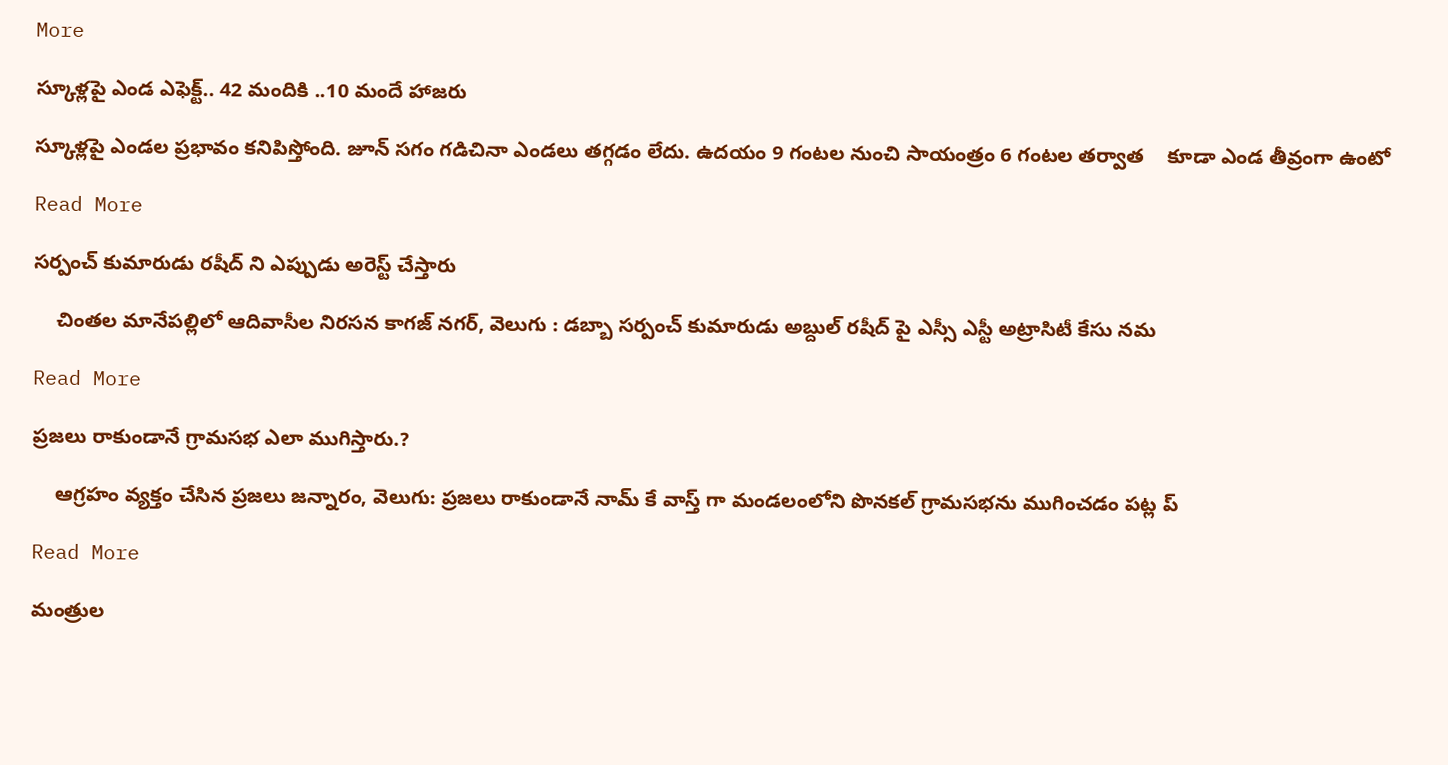More

స్కూళ్లపై ఎండ ఎఫెక్ట్.. 42 మందికి ..10 మందే హాజరు

స్కూళ్లపై ఎండల ప్రభావం కనిపిస్తోంది. జూన్ సగం గడిచినా ఎండలు తగ్గడం లేదు. ఉదయం 9 గంటల నుంచి సాయంత్రం 6 గంటల తర్వాత    కూడా ఎండ తీవ్రంగా ఉంటో

Read More

సర్పంచ్ కుమారుడు రషీద్ ని ఎప్పుడు అరెస్ట్ చేస్తారు

    చింతల మానేపల్లిలో ఆదివాసీల నిరసన కాగజ్ నగర్, వెలుగు : డబ్బా సర్పంచ్ కుమారుడు అబ్దుల్ రషీద్ పై ఎస్సీ ఎస్టీ అట్రాసిటీ కేసు నమ

Read More

ప్రజలు రాకుండానే గ్రామసభ ఎలా ముగిస్తారు.?

    ఆగ్రహం వ్యక్తం చేసిన ప్రజలు జన్నారం, వెలుగు: ప్రజలు రాకుండానే నామ్ కే వాస్త్ గా మండలంలోని పొనకల్ గ్రామసభను ముగించడం పట్ల ప్

Read More

మంత్రుల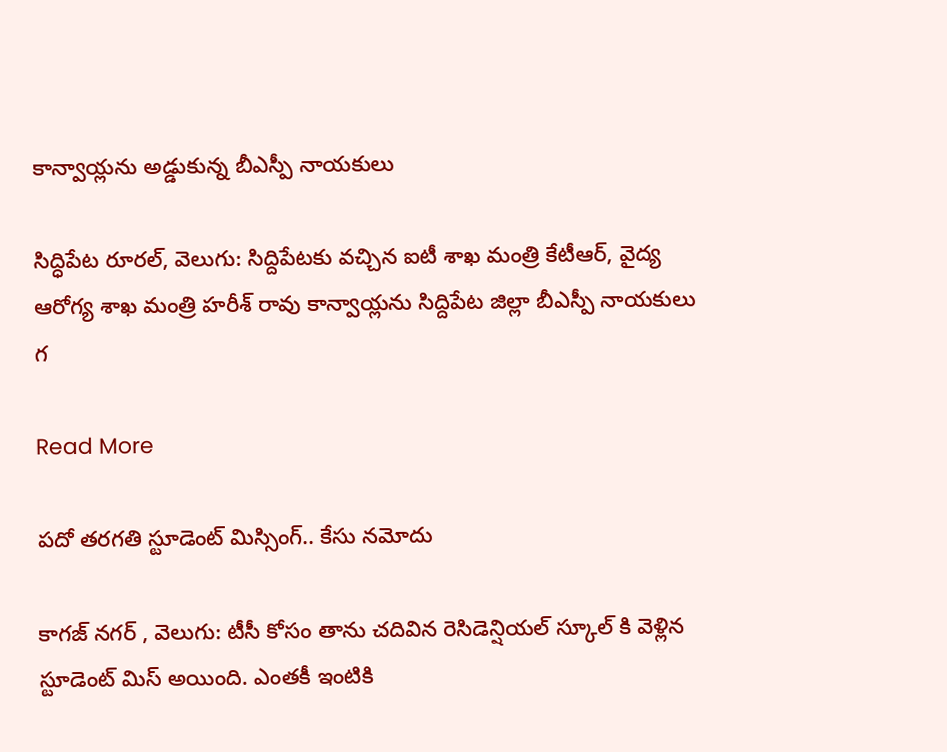కాన్వాయ్లను అడ్డుకున్న బీఎస్పీ నాయకులు

సిద్ధిపేట రూరల్, వెలుగు: సిద్దిపేటకు వచ్చిన ఐటీ శాఖ మంత్రి కేటీఆర్, వైద్య ఆరోగ్య శాఖ మంత్రి హరీశ్ రావు కాన్వాయ్లను సిద్దిపేట జిల్లా బీఎస్పీ నాయకులు గ

Read More

పదో తరగతి స్టూడెంట్ మిస్సింగ్.. కేసు నమోదు

కాగజ్ నగర్ , వెలుగు: టీసీ కోసం తాను చదివిన రెసిడెన్షియల్ స్కూల్ కి వెళ్లిన స్టూడెంట్ మిస్ అయింది. ఎంతకీ ఇంటికి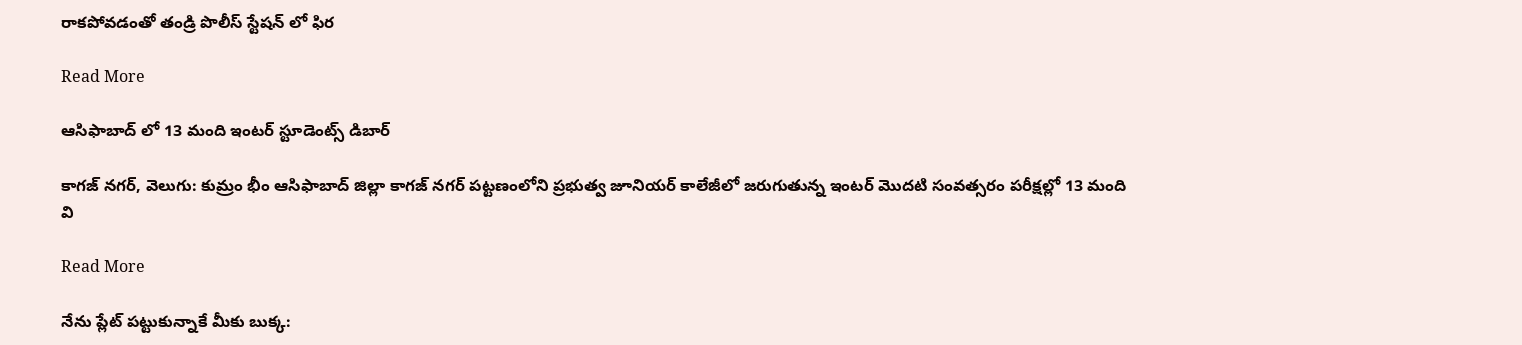రాకపోవడంతో తండ్రి పొలీస్ స్టేషన్ లో ఫిర

Read More

ఆసిఫాబాద్ లో 13 మంది ఇంటర్ స్టూడెంట్స్ డిబార్

కాగజ్ నగర్, వెలుగు: కుమ్రం భీం ఆసిఫాబాద్ జిల్లా కాగజ్ నగర్ పట్టణంలోని ప్రభుత్వ జూనియర్ కాలేజీలో జరుగుతున్న ఇంటర్ మొదటి సంవత్సరం పరీక్షల్లో 13 మంది వి

Read More

నేను ప్లేట్ పట్టుకున్నాకే మీకు బుక్క: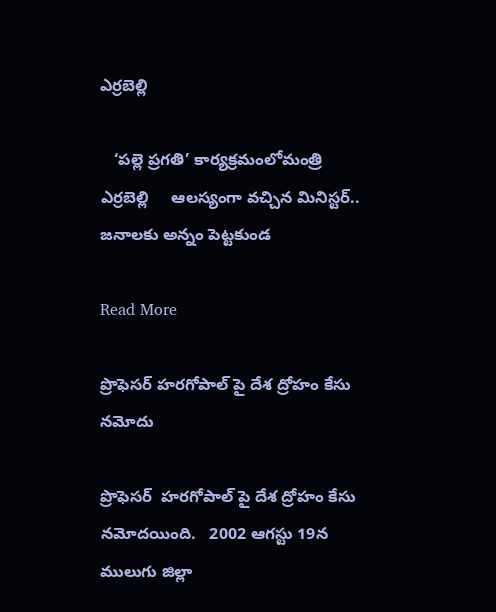ఎర్రబెల్లి

   ‘పల్లె ప్రగతి’ కార్యక్రమంలోమంత్రి ఎర్రబెల్లి     ఆలస్యంగా వచ్చిన మినిస్టర్.. జనాలకు అన్నం పెట్టకుండ

Read More

ప్రొఫెసర్ హరగోపాల్ పై దేశ ద్రోహం కేసు నమోదు

ప్రొఫెసర్  హరగోపాల్ పై దేశ ద్రోహం కేసు నమోదయింది.   2002 ఆగస్టు 19న ములుగు జిల్లా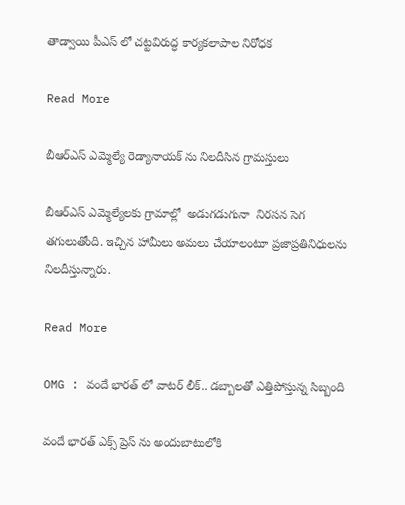తాడ్వాయి పీఎస్ లో చట్టవిరుద్ధ కార్యకలాపాల నిరోధక

Read More

బీఆర్ఎస్ ఎమ్మెల్యే రెడ్యానాయక్ ను నిలదీసిన గ్రామస్తులు

బీఆర్ఎస్ ఎమ్మెల్యేలకు గ్రామాల్లో  అడుగడుగునా  నిరసన సెగ తగులుతోంది. ఇచ్చిన హామీలు అమలు చేయాలంటూ ప్రజాప్రతినిధులను నిలదీస్తున్నారు.

Read More

OMG : వందే భారత్ లో వాటర్ లీక్.. డబ్బాలతో ఎత్తిపోస్తున్న సిబ్బంది

వందే భారత్ ఎక్స్ ప్రెస్ ను అందుబాటులోకి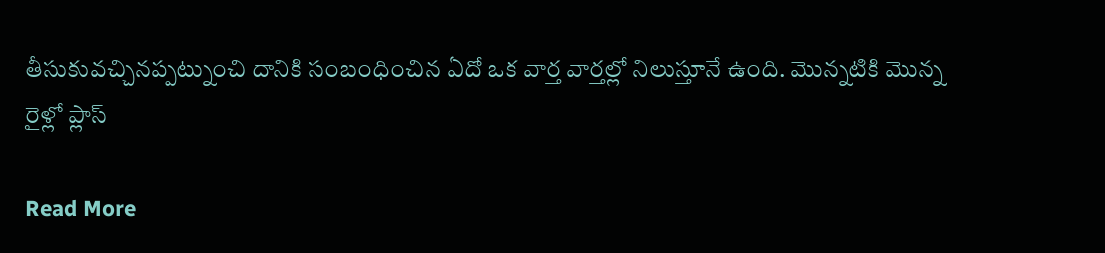తీసుకువచ్చినప్పట్నుంచి దానికి సంబంధించిన ఏదో ఒక వార్త వార్తల్లో నిలుస్తూనే ఉంది. మొన్నటికి మొన్న రైళ్లో ప్లాస్

Read More